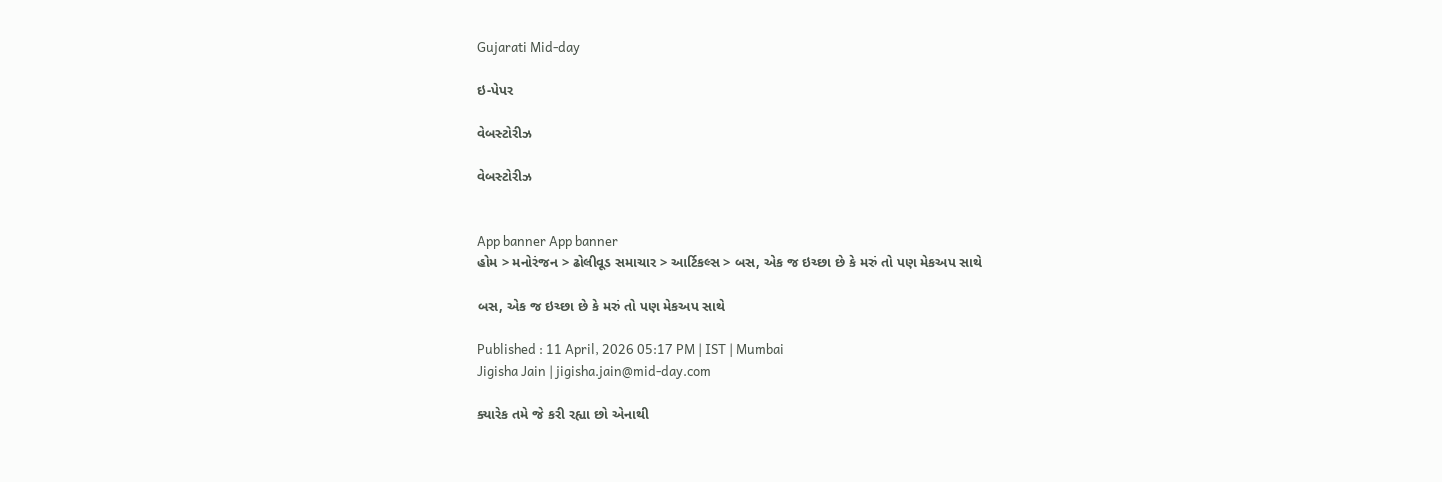Gujarati Mid-day

ઇ-પેપર

વેબસ્ટોરીઝ

વેબસ્ટોરીઝ


App banner App banner
હોમ > મનોરંજન > ઢોલીવૂડ સમાચાર > આર્ટિકલ્સ > બસ, એક જ ઇચ્છા છે કે મરું તો પણ મેકઅપ સાથે

બસ, એક જ ઇચ્છા છે કે મરું તો પણ મેકઅપ સાથે

Published : 11 April, 2026 05:17 PM | IST | Mumbai
Jigisha Jain | jigisha.jain@mid-day.com

ક્યારેક તમે જે કરી રહ્યા છો એનાથી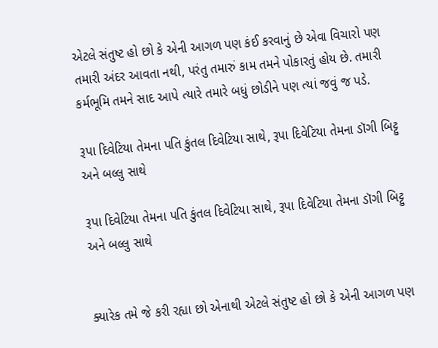એટલે સંતુષ્ટ હો છો કે એની આગળ પણ કંઈ કરવાનું છે એવા વિચારો પણ તમારી અંદર આવતા નથી, પરંતુ તમારું કામ તમને પોકારતું હોય છે. તમારી કર્મભૂમિ તમને સાદ આપે ત્યારે તમારે બધું છોડીને પણ ત્યાં જવું જ પડે.

રૂપા દિવેટિયા તેમના પતિ કુંતલ દિવેટિયા સાથે, રૂપા દિવેટિયા તેમના ડૉગી બિટ્ટુ અને બલ્લુ સાથે

રૂપા દિવેટિયા તેમના પતિ કુંતલ દિવેટિયા સાથે, રૂપા દિવેટિયા તેમના ડૉગી બિટ્ટુ અને બલ્લુ સાથે


ક્યારેક તમે જે કરી રહ્યા છો એનાથી એટલે સંતુષ્ટ હો છો કે એની આગળ પણ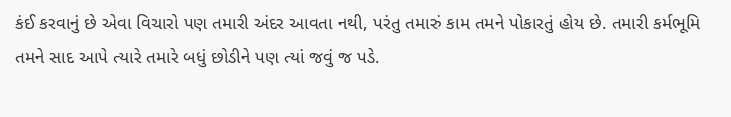કંઈ કરવાનું છે એવા વિચારો પણ તમારી અંદર આવતા નથી, પરંતુ તમારું કામ તમને પોકારતું હોય છે. તમારી કર્મભૂમિ તમને સાદ આપે ત્યારે તમારે બધું છોડીને પણ ત્યાં જવું જ પડે.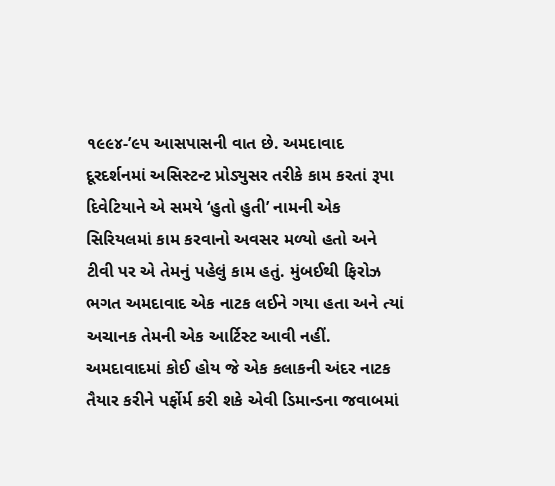૧૯૯૪-’૯૫ આસપાસની વાત છે. અમદાવાદ દૂરદર્શનમાં અસિસ્ટન્ટ પ્રોડ્યુસર તરીકે કામ કરતાં રૂપા દિવેટિયાને એ સમયે ‘હુતો હુતી’ નામની એક સિરિયલમાં કામ કરવાનો અવસર મળ્યો હતો અને ટીવી પર એ તેમનું પહેલું કામ હતું. મુંબઈથી ફિરોઝ ભગત અમદાવાદ એક નાટક લઈને ગયા હતા અને ત્યાં અચાનક તેમની એક આર્ટિસ્ટ આવી નહીં. અમદાવાદમાં કોઈ હોય જે એક કલાકની અંદર નાટક તૈયાર કરીને પર્ફોર્મ કરી શકે એવી ડિમાન્ડના જવાબમાં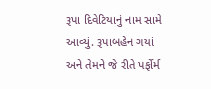રૂપા દિવેટિયાનું નામ સામે આવ્યું. રૂપાબહેન ગયાં અને તેમને જે રીતે પર્ફોર્મ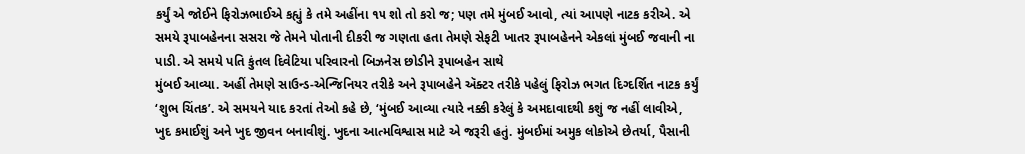કર્યું એ જોઈને ફિરોઝભાઈએ કહ્યું કે તમે અહીંના ૧૫ શો તો કરો જ; પણ તમે મુંબઈ આવો, ત્યાં આપણે નાટક કરીએ. એ સમયે રૂપાબહેનના સસરા જે તેમને પોતાની દીકરી જ ગણતા હતા તેમણે સેફટી ખાતર રૂપાબહેનને એકલાં મુંબઈ જવાની ના પાડી. એ સમયે પતિ કુંતલ દિવેટિયા પરિવારનો બિઝનેસ છોડીને રૂપાબહેન સાથે
મુંબઈ આવ્યા. અહીં તેમણે સાઉન્ડ-એન્જિનિયર તરીકે અને રૂપાબહેને ઍક્ટર તરીકે પહેલું ફિરોઝ ભગત દિગ્દર્શિત નાટક કર્યું ‘શુભ ચિંતક’. એ સમયને યાદ કરતાં તેઓ કહે છે, ‘મુંબઈ આવ્યા ત્યારે નક્કી કરેલું કે અમદાવાદથી કશું જ નહીં લાવીએ, ખુદ કમાઈશું અને ખુદ જીવન બનાવીશું. ખુદના આત્મવિશ્વાસ માટે એ જરૂરી હતું. મુંબઈમાં અમુક લોકોએ છેતર્યા, પૈસાની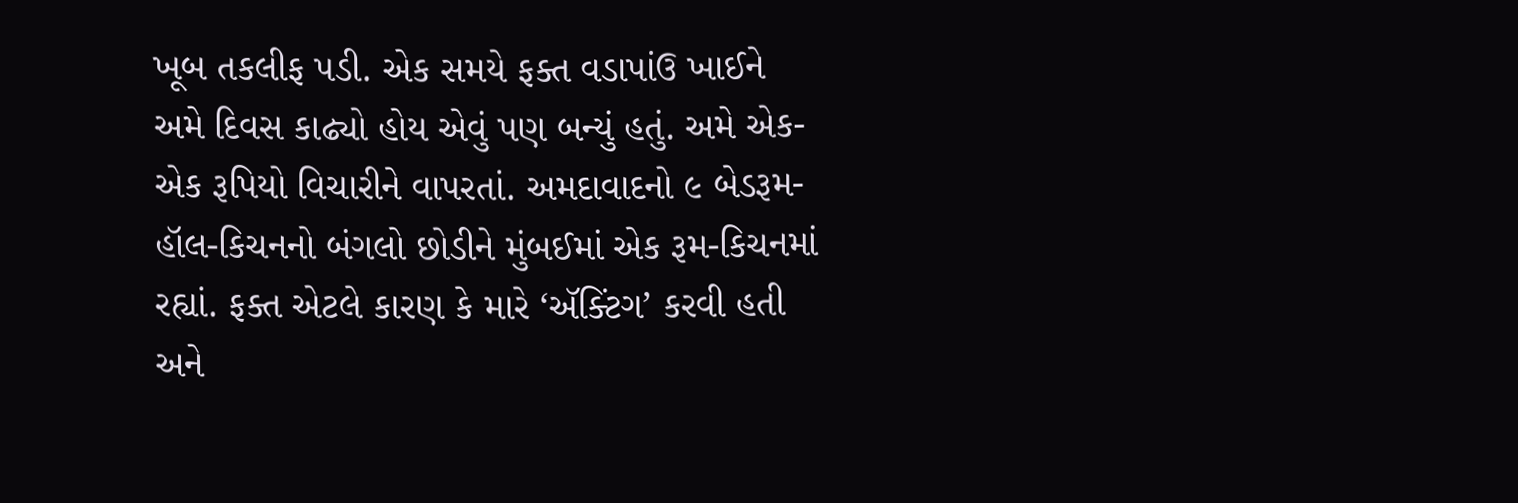ખૂબ તકલીફ પડી. એક સમયે ફક્ત વડાપાંઉ ખાઈને અમે દિવસ કાઢ્યો હોય એવું પણ બન્યું હતું. અમે એક-એક રૂપિયો વિચારીને વાપરતાં. અમદાવાદનો ૯ બેડરૂમ-હૉલ-કિચનનો બંગલો છોડીને મુંબઈમાં એક રૂમ-કિચનમાં રહ્યાં. ફક્ત એટલે કારણ કે મારે ‘ઍક્ટિંગ’ કરવી હતી અને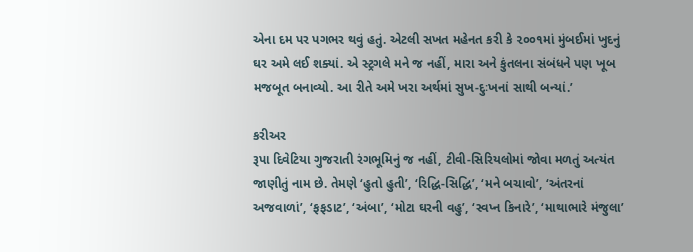એના દમ પર પગભર થવું હતું. એટલી સખત મહેનત કરી કે ૨૦૦૧માં મુંબઈમાં ખુદનું ઘર અમે લઈ શક્યાં. એ સ્ટ્રગલે મને જ નહીં, મારા અને કુંતલના સંબંધને પણ ખૂબ મજબૂત બનાવ્યો. આ રીતે અમે ખરા અર્થમાં સુખ-દુઃખનાં સાથી બન્યાં.’

કરીઅર
રૂપા દિવેટિયા ગુજરાતી રંગભૂમિનું જ નહીં, ટીવી-સિરિયલોમાં જોવા મળતું અત્યંત જાણીતું નામ છે. તેમણે ‘હુતો હુતી’, ‘રિદ્ધિ-સિદ્ધિ’, ‘મને બચાવો’, ‘અંતરનાં અજવાળાં’, ‘ફફડાટ’, ‘અંબા’, ‘મોટા ઘરની વહુ’, ‘સ્વપ્ન કિનારે’, ‘માથાભારે મંજુલા’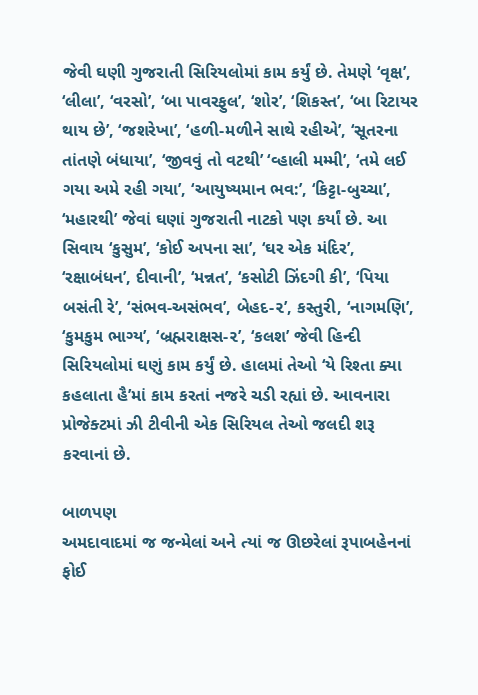જેવી ઘણી ગુજરાતી સિરિયલોમાં કામ કર્યું છે. તેમણે ‘વૃક્ષ’, ‘લીલા’, ‘વરસો’, ‘બા પાવરફુલ’, ‘શોર’, ‘શિકસ્ત’, ‘બા રિટાયર થાય છે’, ‘જશરેખા’, ‘હળી-મળીને સાથે રહીએ’, ‘સૂતરના તાંતણે બંધાયા’, ‘જીવવું તો વટથી’ ‘વ્હાલી મમ્મી’, ‘તમે લઈ ગયા અમે રહી ગયા’, ‘આયુષ્યમાન ભવ:’, ‘કિટ્ટા-બુચ્ચા’, ‘મહારથી’ જેવાં ઘણાં ગુજરાતી નાટકો પણ કર્યાં છે. આ સિવાય ‘કુસુમ’, ‘કોઈ અપના સા’, ‘ઘર એક મંદિર’, ‘રક્ષાબંધન’, દીવાની’, ‘મન્નત’, ‘કસોટી ઝિંદગી કી’, ‘પિયા બસંતી રે’, ‘સંભવ-અસંભવ’, બેહદ-૨’, કસ્તુરી, ‘નાગમણિ’, ‘કુમકુમ ભાગ્ય’, ‘બ્રહ્મરાક્ષસ-૨’, ‘કલશ’ જેવી હિન્દી સિરિયલોમાં ઘણું કામ કર્યું છે. હાલમાં તેઓ ‘યે રિશ્તા ક્યા કહલાતા હૈ’માં કામ કરતાં નજરે ચડી રહ્યાં છે. આવનારા પ્રોજેક્ટમાં ઝી ટીવીની એક સિરિયલ તેઓ જલદી શરૂ કરવાનાં છે.

બાળપણ
અમદાવાદમાં જ જન્મેલાં અને ત્યાં જ ઊછરેલાં રૂપાબહેનનાં ફોઈ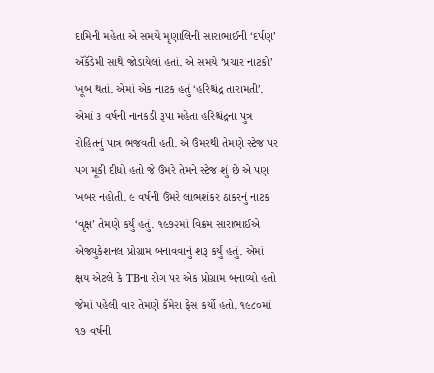દામિની મહેતા એ સમયે મૃણાલિની સારાભાઈની ‘દર્પણ’ ઍકૅડેમી સાથે જોડાયેલાં હતાં. એ સમયે ‘પ્રચાર નાટકો’ ખૂબ થતાં. એમાં એક નાટક હતું ‘હરિશ્ચંદ્ર તારામતી’. એમાં ૩ વર્ષની નાનકડી રૂપા મહેતા હરિશ્ચંદ્રના પુત્ર રોહિતનું પાત્ર ભજવતી હતી. એ ઉંમરથી તેમણે સ્ટેજ પર પગ મૂકી દીધો હતો જે ઉંમરે તેમને સ્ટેજ શું છે એ પણ ખબર નહોતી. ૯ વર્ષની ઉંમરે લાભશંકર ઠાકરનું નાટક ‘વૃક્ષ’ તેમણે કર્યું હતું. ૧૯૭૨માં વિક્રમ સારાભાઈએ એજ્યુકેશનલ પ્રોગ્રામ બનાવવાનું શરૂ કર્યું હતું. એમાં ક્ષય એટલે કે TBના રોગ પર એક પ્રોગ્રામ બનાવ્યો હતો જેમાં પહેલી વાર તેમણે કૅમેરા ફેસ કર્યો હતો. ૧૯૮૦માં ૧૭ વર્ષની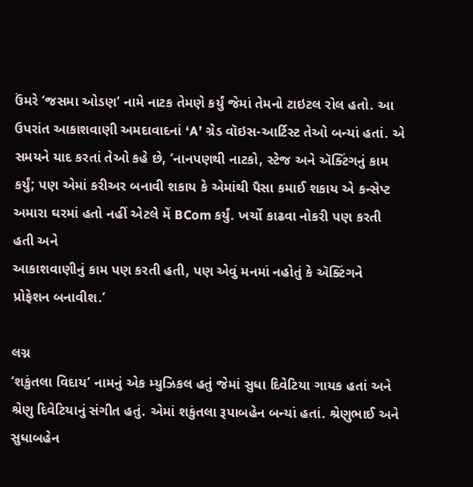ઉંમરે ‘જસમા ઓડણ’ નામે નાટક તેમણે કર્યું જેમાં તેમનો ટાઇટલ રોલ હતો. આ ઉપરાંત આકાશવાણી અમદાવાદનાં ‘A’ ગ્રેડ વૉઇસ-આર્ટિસ્ટ તેઓ બન્યાં હતાં. એ સમયને યાદ કરતાં તેઓ કહે છે, ‘નાનપણથી નાટકો, સ્ટેજ અને ઍક્ટિંગનું કામ કર્યું; પણ એમાં કરીઅર બનાવી શકાય કે એમાંથી પૈસા કમાઈ શકાય એ કન્સેપ્ટ અમારા ઘરમાં હતો નહીં એટલે મેં BCom કર્યું. ખર્ચો કાઢવા નોકરી પણ કરતી હતી અને
આકાશવાણીનું કામ પણ કરતી હતી, પણ એવું મનમાં નહોતું કે ઍક્ટિંગને પ્રોફેશન બનાવીશ.’

લગ્ન
‘શકુંતલા વિદાય’ નામનું એક મ્યુઝિકલ હતું જેમાં સુધા દિવેટિયા ગાયક હતાં અને શ્રેણુ દિવેટિયાનું સંગીત હતું. એમાં શકુંતલા રૂપાબહેન બન્યાં હતાં. શ્રેણુભાઈ અને સુધાબહેન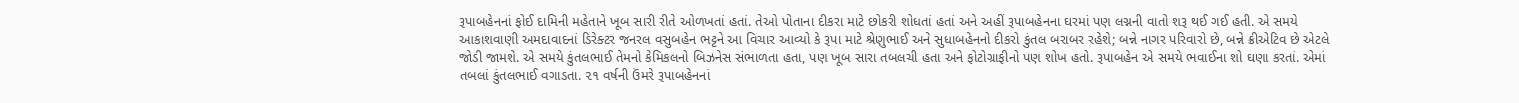રૂપાબહેનનાં ફોઈ દામિની મહેતાને ખૂબ સારી રીતે ઓળખતાં હતાં. તેઓ પોતાના દીકરા માટે છોકરી શોધતાં હતાં અને અહીં રૂપાબહેનના ઘરમાં પણ લગ્નની વાતો શરૂ થઈ ગઈ હતી. એ સમયે આકાશવાણી અમદાવાદનાં ડિરેક્ટર જનરલ વસુબહેન ભટ્ટને આ વિચાર આવ્યો કે રૂપા માટે શ્રેણુભાઈ અને સુધાબહેનનો દીકરો કુંતલ બરાબર રહેશે; બન્ને નાગર પરિવારો છે, બન્ને ક્રીએટિવ છે એટલે જોડી જામશે. એ સમયે કુંતલભાઈ તેમનો કેમિકલનો બિઝનેસ સંભાળતા હતા, પણ ખૂબ સારા તબલચી હતા અને ફોટોગ્રાફીનો પણ શોખ હતો. રૂપાબહેન એ સમયે ભવાઈના શો ઘણા કરતાં. એમાં તબલાં કુંતલભાઈ વગાડતા. ૨૧ વર્ષની ઉંમરે રૂપાબહેનનાં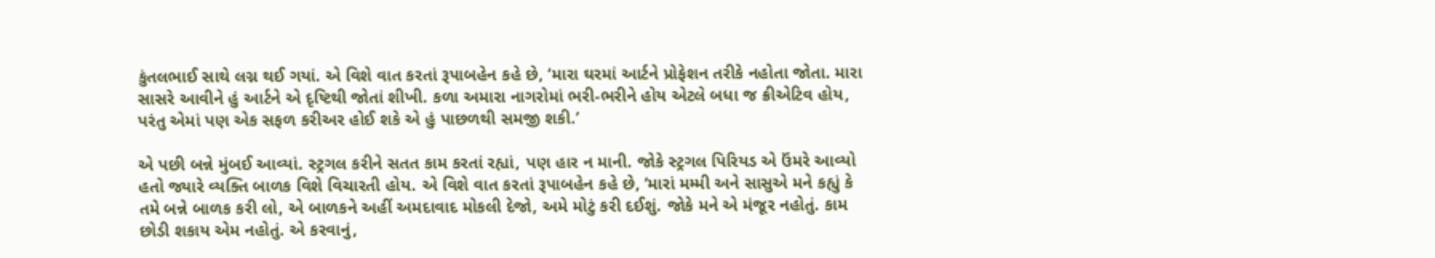કુંતલભાઈ સાથે લગ્ન થઈ ગયાં. એ વિશે વાત કરતાં રૂપાબહેન કહે છે, ‘મારા ઘરમાં આર્ટને પ્રોફેશન તરીકે નહોતા જોતા. મારા સાસરે આવીને હું આર્ટને એ દૃષ્ટિથી જોતાં શીખી. કળા અમારા નાગરોમાં ભરી-ભરીને હોય એટલે બધા જ ક્રીએટિવ હોય, પરંતુ એમાં પણ એક સફળ કરીઅર હોઈ શકે એ હું પાછળથી સમજી શકી.’

એ પછી બન્ને મુંબઈ આવ્યાં. સ્ટ્રગલ કરીને સતત કામ કરતાં રહ્યાં, પણ હાર ન માની. જોકે સ્ટ્રગલ પિરિયડ એ ઉંમરે આવ્યો હતો જ્યારે વ્યક્તિ બાળક વિશે વિચારતી હોય. એ વિશે વાત કરતાં રૂપાબહેન કહે છે, ‘મારાં મમ્મી અને સાસુએ મને કહ્યું કે તમે બન્ને બાળક કરી લો, એ બાળકને અહીં અમદાવાદ મોકલી દેજો, અમે મોટું કરી દઈશું. જોકે મને એ મંજૂર નહોતું. કામ છોડી શકાય એમ નહોતું. એ કરવાનું,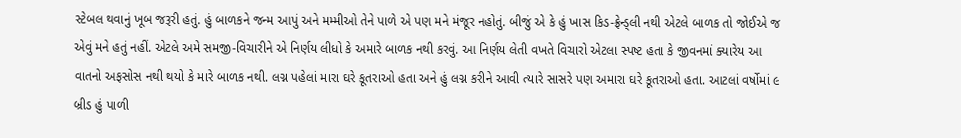સ્ટેબલ થવાનું ખૂબ જરૂરી હતું. હું બાળકને જન્મ આપું અને મમ્મીઓ તેને પાળે એ પણ મને મંજૂર નહોતું. બીજું એ કે હું ખાસ કિડ-ફ્રેન્ડ્લી નથી એટલે બાળક તો જોઈએ જ એવું મને હતું નહીં. એટલે અમે સમજી-વિચારીને એ નિર્ણય લીધો કે અમારે બાળક નથી કરવું. આ નિર્ણય લેતી વખતે વિચારો એટલા સ્પષ્ટ હતા કે જીવનમાં ક્યારેય આ વાતનો અફસોસ નથી થયો કે મારે બાળક નથી. લગ્ન પહેલાં મારા ઘરે કૂતરાઓ હતા અને હું લગ્ન કરીને આવી ત્યારે સાસરે પણ અમારા ઘરે કૂતરાઓ હતા. આટલાં વર્ષોમાં ૯ બ્રીડ હું પાળી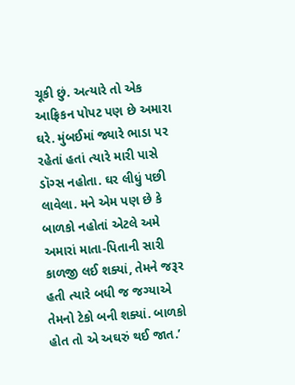ચૂકી છું. અત્યારે તો એક આફ્રિકન પોપટ પણ છે અમારા ઘરે. મુંબઈમાં જ્યારે ભાડા પર રહેતાં હતાં ત્યારે મારી પાસે ડૉગ્સ નહોતા. ઘર લીધું પછી લાવેલા. મને એમ પણ છે કે બાળકો નહોતાં એટલે અમે અમારાં માતા-પિતાની સારી કાળજી લઈ શક્યાં, તેમને જરૂર હતી ત્યારે બધી જ જગ્યાએ તેમનો ટેકો બની શક્યાં. બાળકો હોત તો એ અઘરું થઈ જાત.’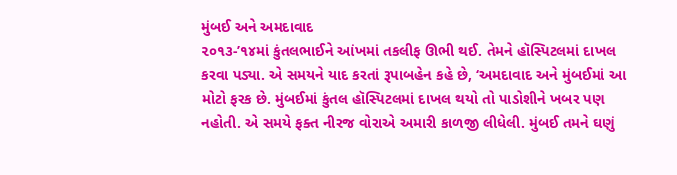મુંબઈ અને અમદાવાદ
૨૦૧૩-’૧૪માં કુંતલભાઈને આંખમાં તકલીફ ઊભી થઈ. તેમને હૉસ્પિટલમાં દાખલ કરવા પડ્યા. એ સમયને યાદ કરતાં રૂપાબહેન કહે છે, ‘અમદાવાદ અને મુંબઈમાં આ મોટો ફરક છે. મુંબઈમાં કુંતલ હૉસ્પિટલમાં દાખલ થયો તો પાડોશીને ખબર પણ નહોતી. એ સમયે ફક્ત નીરજ વોરાએ અમારી કાળજી લીધેલી. મુંબઈ તમને ઘણું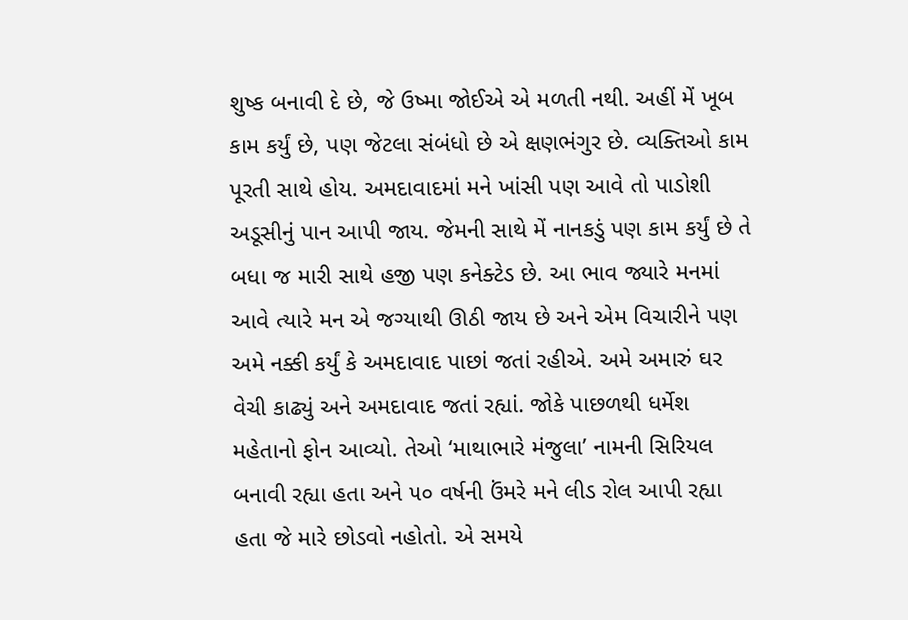શુષ્ક બનાવી દે છે, જે ઉષ્મા જોઈએ એ મળતી નથી. અહીં મેં ખૂબ કામ કર્યું છે, પણ જેટલા સંબંધો છે એ ક્ષણભંગુર છે. વ્યક્તિઓ કામ પૂરતી સાથે હોય. અમદાવાદમાં મને ખાંસી પણ આવે તો પાડોશી અડૂસીનું પાન આપી જાય. જેમની સાથે મેં નાનકડું પણ કામ કર્યું છે તે બધા જ મારી સાથે હજી પણ કનેક્ટેડ છે. આ ભાવ જ્યારે મનમાં આવે ત્યારે મન એ જગ્યાથી ઊઠી જાય છે અને એમ વિચારીને પણ અમે નક્કી કર્યું કે અમદાવાદ પાછાં જતાં રહીએ. અમે અમારું ઘર વેચી કાઢ્યું અને અમદાવાદ જતાં રહ્યાં. જોકે પાછળથી ધર્મેશ મહેતાનો ફોન આવ્યો. તેઓ ‘માથાભારે મંજુલા’ નામની સિરિયલ બનાવી રહ્યા હતા અને ૫૦ વર્ષની ઉંમરે મને લીડ રોલ આપી રહ્યા હતા જે મારે છોડવો નહોતો. એ સમયે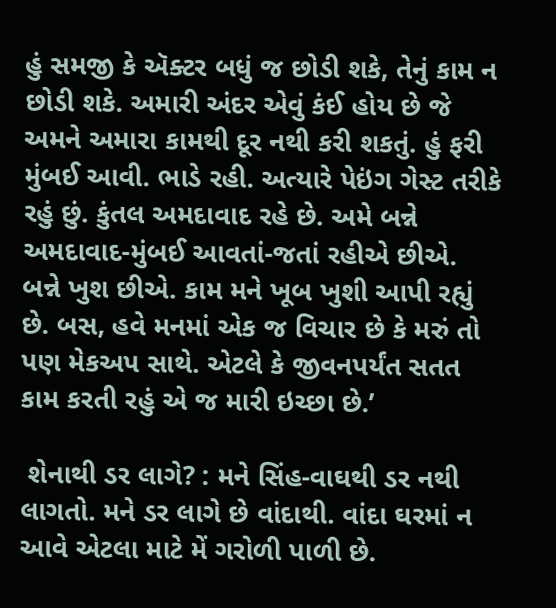હું સમજી કે ઍક્ટર બધું જ છોડી શકે, તેનું કામ ન છોડી શકે. અમારી અંદર એવું કંઈ હોય છે જે અમને અમારા કામથી દૂર નથી કરી શકતું. હું ફરી મુંબઈ આવી. ભાડે રહી. અત્યારે પેઇંગ ગેસ્ટ તરીકે રહું છું. કુંતલ અમદાવાદ રહે છે. અમે બન્ને અમદાવાદ-મુંબઈ આવતાં-જતાં રહીએ છીએ. બન્ને ખુશ છીએ. કામ મને ખૂબ ખુશી આપી રહ્યું છે. બસ, હવે મનમાં એક જ વિચાર છે કે મરું તો પણ મેકઅપ સાથે. એટલે કે જીવનપર્યંત સતત કામ કરતી રહું એ જ મારી ઇચ્છા છે.’

 શેનાથી ડર લાગે? : મને સિંહ-વાઘથી ડર નથી લાગતો. મને ડર લાગે છે વાંદાથી. વાંદા ઘરમાં ન આવે એટલા માટે મેં ગરોળી પાળી છે.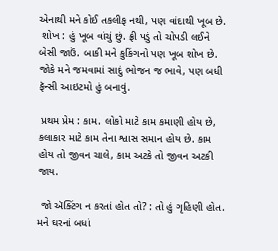એનાથી મને કોઈ તકલીફ નથી, પણ વાંદાથી ખૂબ છે.
 શોખ : હું ખૂબ વાંચું છું. ફ્રી પડું તો ચોપડી લઈને બેસી જાઉં. બાકી મને કુકિંગનો પણ ખૂબ શોખ છે. જોકે મને જમવામાં સાદું ભોજન જ ભાવે, પણ બધી ફૅન્સી આઇટમો હું બનાવું.

 પ્રથમ પ્રેમ : કામ. લોકો માટે કામ કમાણી હોય છે, કલાકાર માટે કામ તેના શ્વાસ સમાન હોય છે. કામ હોય તો જીવન ચાલે, કામ અટકે તો જીવન અટકી જાય.

 જો ઍક્ટિંગ ન કરતાં હોત તો? : તો હું ગૃહિણી હોત. મને ઘરનાં બધાં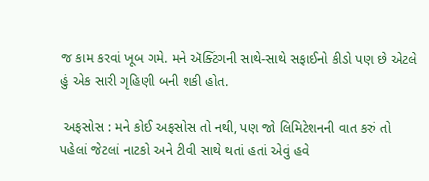જ કામ કરવાં ખૂબ ગમે. મને ઍક્ટિંગની સાથે-સાથે સફાઈનો કીડો પણ છે એટલે હું એક સારી ગૃહિણી બની શકી હોત.

 અફસોસ : મને કોઈ અફસોસ તો નથી, પણ જો લિમિટેશનની વાત કરું તો પહેલાં જેટલાં નાટકો અને ટીવી સાથે થતાં હતાં એવું હવે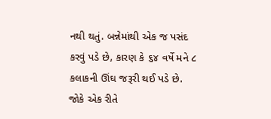નથી થતું. બન્નેમાંથી એક જ પસંદ કરવું પડે છે, કારણ કે ૬૪ વર્ષે મને ૮ કલાકની ઊંઘ જરૂરી થઈ પડે છે. જોકે એક રીતે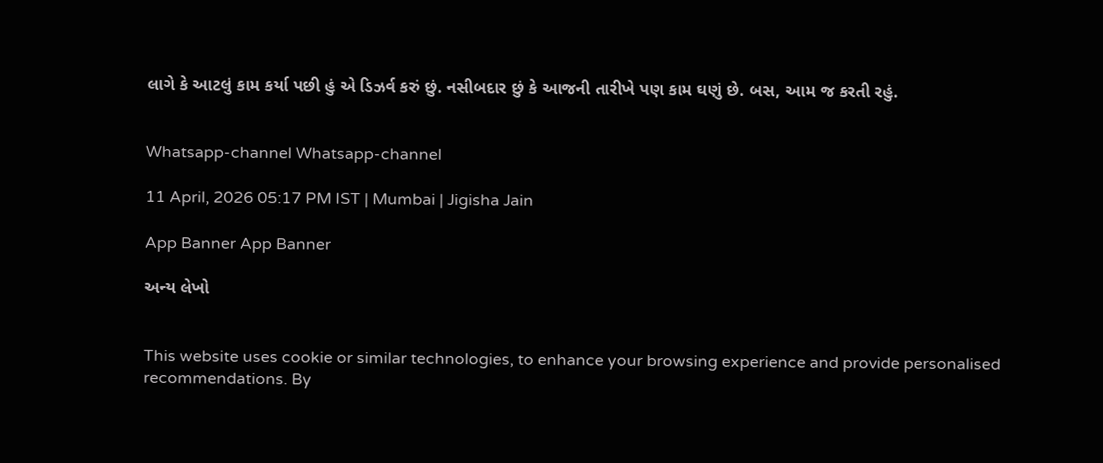લાગે કે આટલું કામ કર્યા પછી હું એ ડિઝર્વ કરું છું. નસીબદાર છું કે આજની તારીખે પણ કામ ઘણું છે. બસ, આમ જ કરતી રહું.


Whatsapp-channel Whatsapp-channel

11 April, 2026 05:17 PM IST | Mumbai | Jigisha Jain

App Banner App Banner

અન્ય લેખો


This website uses cookie or similar technologies, to enhance your browsing experience and provide personalised recommendations. By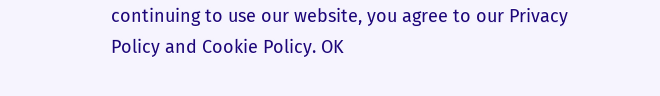continuing to use our website, you agree to our Privacy Policy and Cookie Policy. OK